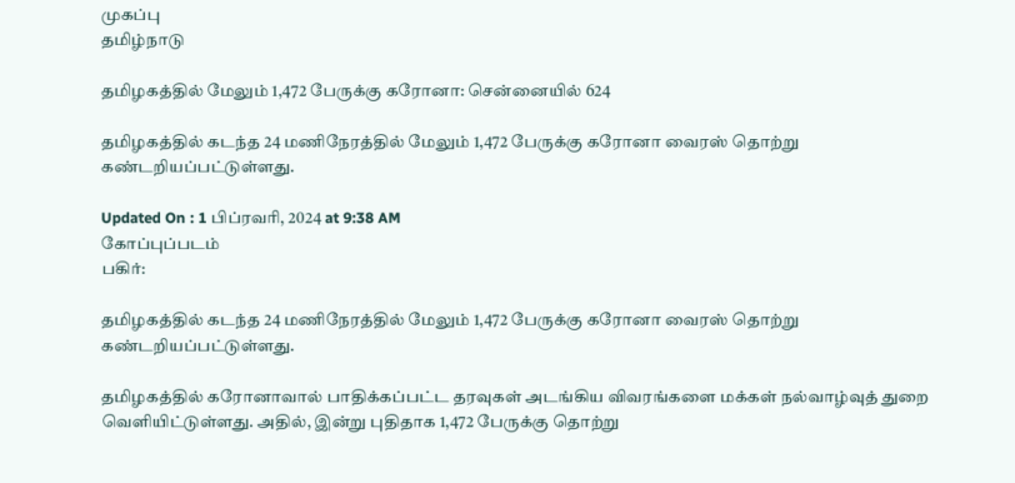முகப்பு
தமிழ்நாடு

தமிழகத்தில் மேலும் 1,472 பேருக்கு கரோனா: சென்னையில் 624

தமிழகத்தில் கடந்த 24 மணிநேரத்தில் மேலும் 1,472 பேருக்கு கரோனா வைரஸ் தொற்று கண்டறியப்பட்டுள்ளது.

Updated On : 1 பிப்ரவரி, 2024 at 9:38 AM
கோப்புப்படம்
பகிர்:

தமிழகத்தில் கடந்த 24 மணிநேரத்தில் மேலும் 1,472 பேருக்கு கரோனா வைரஸ் தொற்று கண்டறியப்பட்டுள்ளது.

தமிழகத்தில் கரோனாவால் பாதிக்கப்பட்ட தரவுகள் அடங்கிய விவரங்களை மக்கள் நல்வாழ்வுத் துறை வெளியிட்டுள்ளது. அதில், இன்று புதிதாக 1,472 பேருக்கு தொற்று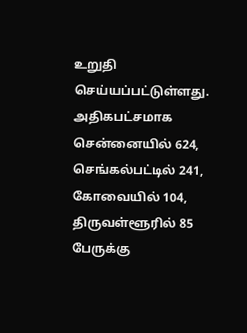உறுதி செய்யப்பட்டுள்ளது. அதிகபட்சமாக சென்னையில் 624, செங்கல்பட்டில் 241, கோவையில் 104, திருவள்ளூரில் 85 பேருக்கு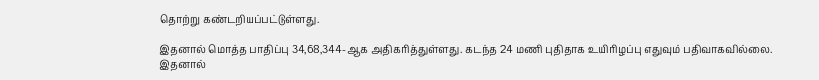தொற்று கண்டறியப்பட்டுள்ளது.

இதனால் மொத்த பாதிப்பு 34,68,344-ஆக அதிகரித்துள்ளது. கடந்த 24 மணி புதிதாக உயிரிழப்பு எதுவும் பதிவாகவில்லை. இதனால்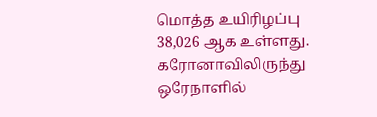மொத்த உயிரிழப்பு 38,026 ஆக உள்ளது. கரோனாவிலிருந்து ஒரேநாளில்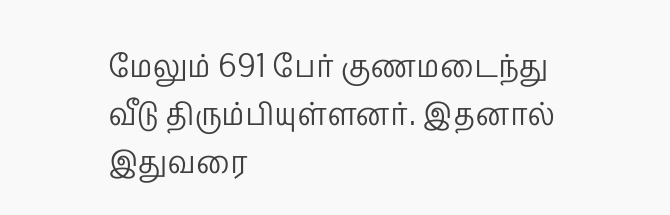மேலும் 691 பேர் குணமடைந்து வீடு திரும்பியுள்ளனர். இதனால் இதுவரை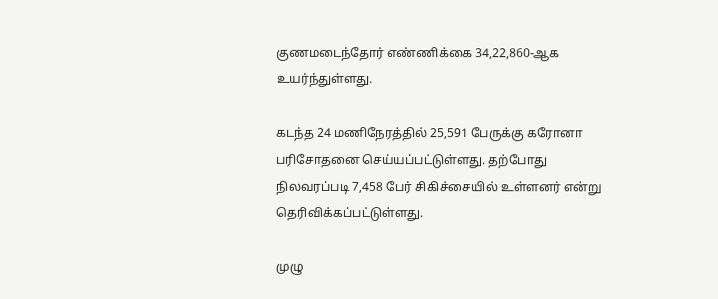குணமடைந்தோர் எண்ணிக்கை 34,22,860-ஆக உயர்ந்துள்ளது.

கடந்த 24 மணிநேரத்தில் 25,591 பேருக்கு கரோனா பரிசோதனை செய்யப்பட்டுள்ளது. தற்போது நிலவரப்படி 7,458 பேர் சிகிச்சையில் உள்ளனர் என்று தெரிவிக்கப்பட்டுள்ளது.

முழு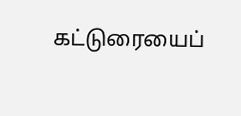கட்டுரையைப்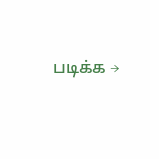படிக்க →